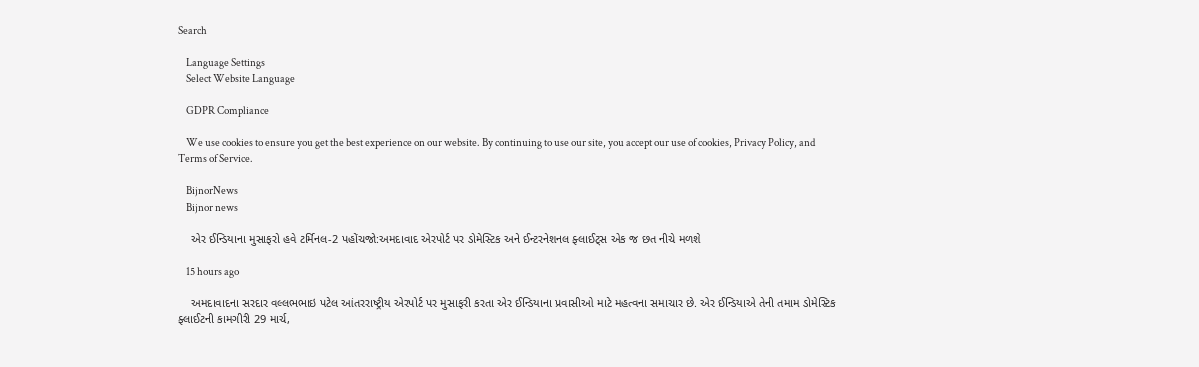Search

    Language Settings
    Select Website Language

    GDPR Compliance

    We use cookies to ensure you get the best experience on our website. By continuing to use our site, you accept our use of cookies, Privacy Policy, and Terms of Service.

    BijnorNews
    Bijnor news

    એર ઈન્ડિયાના મુસાફરો હવે ટર્મિનલ-2 પહોંચજો:અમદાવાદ એરપોર્ટ પર ડોમેસ્ટિક અને ઈન્ટરનેશનલ ફ્લાઈટ્સ એક જ છત નીચે મળશે

    15 hours ago

    અમદાવાદના સરદાર વલ્લભભાઇ પટેલ આંતરરાષ્ટ્રીય એરપોર્ટ પર મુસાફરી કરતા એર ઈન્ડિયાના પ્રવાસીઓ માટે મહત્વના સમાચાર છે. એર ઈન્ડિયાએ તેની તમામ ડોમેસ્ટિક ફ્લાઈટની કામગીરી 29 માર્ચ,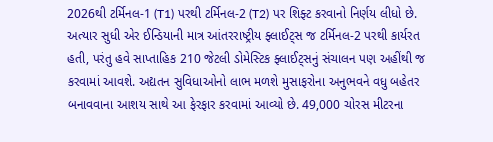2026થી ટર્મિનલ-1 (T1) પરથી ટર્મિનલ-2 (T2) પર શિફ્ટ કરવાનો નિર્ણય લીધો છે. અત્યાર સુધી એર ઈન્ડિયાની માત્ર આંતરરાષ્ટ્રીય ફ્લાઈટ્સ જ ટર્મિનલ-2 પરથી કાર્યરત હતી, પરંતુ હવે સાપ્તાહિક 210 જેટલી ડોમેસ્ટિક ફ્લાઈટ્સનું સંચાલન પણ અહીંથી જ કરવામાં આવશે. અદ્યતન સુવિધાઓનો લાભ મળશે મુસાફરોના અનુભવને વધુ બહેતર બનાવવાના આશય સાથે આ ફેરફાર કરવામાં આવ્યો છે. 49,000 ચોરસ મીટરના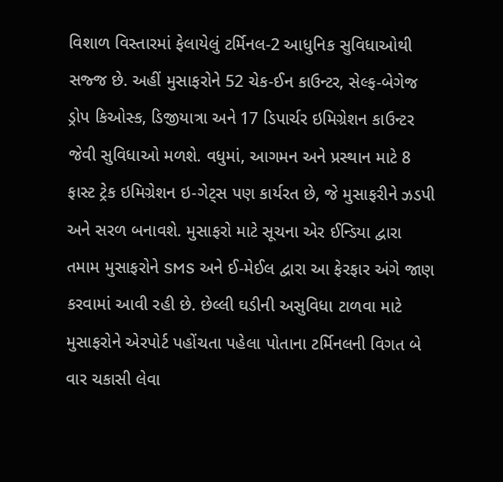વિશાળ વિસ્તારમાં ફેલાયેલું ટર્મિનલ-2 આધુનિક સુવિધાઓથી સજ્જ છે. અહીં મુસાફરોને 52 ચેક-ઈન કાઉન્ટર, સેલ્ફ-બેગેજ ડ્રોપ કિઓસ્ક, ડિજીયાત્રા અને 17 ડિપાર્ચર ઇમિગ્રેશન કાઉન્ટર જેવી સુવિધાઓ મળશે. વધુમાં, આગમન અને પ્રસ્થાન માટે 8 ફાસ્ટ ટ્રેક ઇમિગ્રેશન ઇ-ગેટ્સ પણ કાર્યરત છે, જે મુસાફરીને ઝડપી અને સરળ બનાવશે. મુસાફરો માટે સૂચના એર ઈન્ડિયા દ્વારા તમામ મુસાફરોને SMS અને ઈ-મેઈલ દ્વારા આ ફેરફાર અંગે જાણ કરવામાં આવી રહી છે. છેલ્લી ઘડીની અસુવિધા ટાળવા માટે મુસાફરોને એરપોર્ટ પહોંચતા પહેલા પોતાના ટર્મિનલની વિગત બે વાર ચકાસી લેવા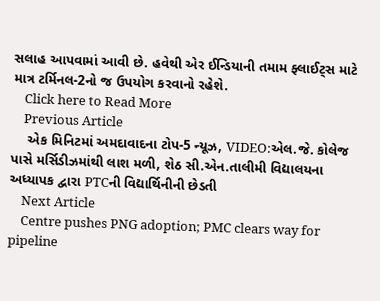સલાહ આપવામાં આવી છે. હવેથી એર ઈન્ડિયાની તમામ ફ્લાઈટ્સ માટે માત્ર ટર્મિનલ-2નો જ ઉપયોગ કરવાનો રહેશે.
    Click here to Read More
    Previous Article
    એક મિનિટમાં અમદાવાદના ટોપ-5 ન્યૂઝ, VIDEO:એલ.જે. કોલેજ પાસે મર્સિડીઝમાંથી લાશ મળી, શેઠ સી.એન.તાલીમી વિદ્યાલયના અધ્યાપક દ્વારા PTCની વિદ્યાર્થિનીની છેડતી
    Next Article
    Centre pushes PNG adoption; PMC clears way for pipeline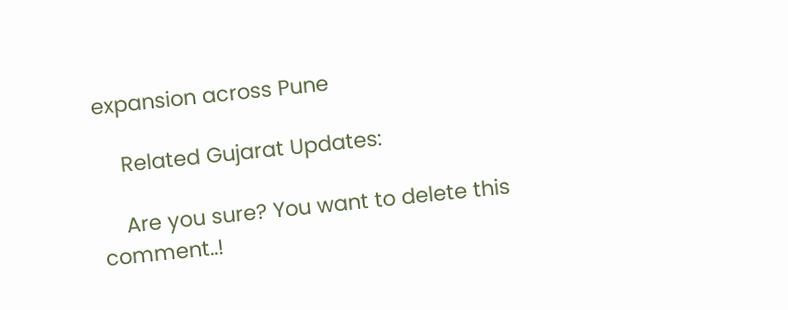expansion across Pune

    Related Gujarat Updates:

    Are you sure? You want to delete this comment..!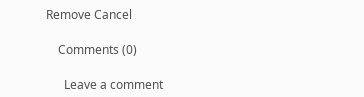Remove Cancel

    Comments (0)

      Leave a comment